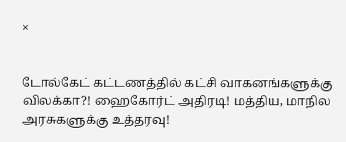×


டோல்கேட் கட்டணத்தில் கட்சி வாகனங்களுக்கு விலக்கா?! ஹைகோர்ட் அதிரடி! மத்திய, மாநில அரசுகளுக்கு உத்தரவு!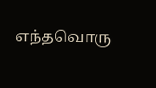எந்தவொரு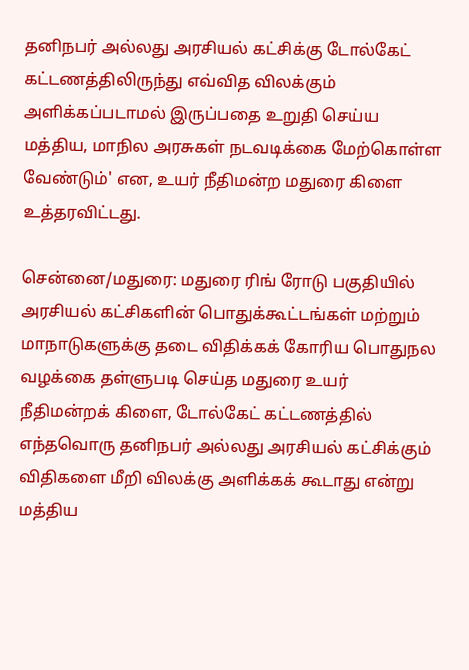தனிநபர் அல்லது அரசியல் கட்சிக்கு டோல்கேட் கட்டணத்திலிருந்து எவ்வித விலக்கும் அளிக்கப்படாமல் இருப்பதை உறுதி செய்ய மத்திய, மாநில அரசுகள் நடவடிக்கை மேற்கொள்ள வேண்டும்' என, உயர் நீதிமன்ற மதுரை கிளை உத்தரவிட்டது.

சென்னை/மதுரை: மதுரை ரிங் ரோடு பகுதியில் அரசியல் கட்சிகளின் பொதுக்கூட்டங்கள் மற்றும் மாநாடுகளுக்கு தடை விதிக்கக் கோரிய பொதுநல வழக்கை தள்ளுபடி செய்த மதுரை உயர் நீதிமன்றக் கிளை, டோல்கேட் கட்டணத்தில் எந்தவொரு தனிநபர் அல்லது அரசியல் கட்சிக்கும் விதிகளை மீறி விலக்கு அளிக்கக் கூடாது என்று மத்திய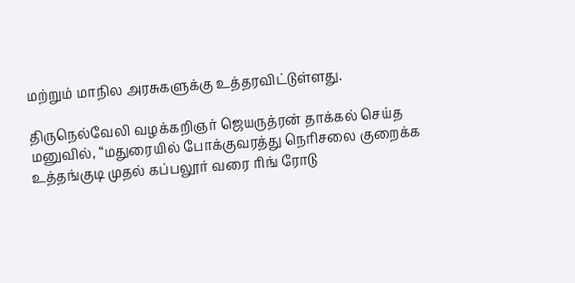மற்றும் மாநில அரசுகளுக்கு உத்தரவிட்டுள்ளது.

திருநெல்வேலி வழக்கறிஞர் ஜெயருத்ரன் தாக்கல் செய்த மனுவில், “மதுரையில் போக்குவரத்து நெரிசலை குறைக்க உத்தங்குடி முதல் கப்பலூர் வரை ரிங் ரோடு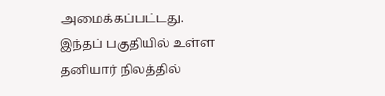அமைக்கப்பட்டது. இந்தப் பகுதியில் உள்ள தனியார் நிலத்தில்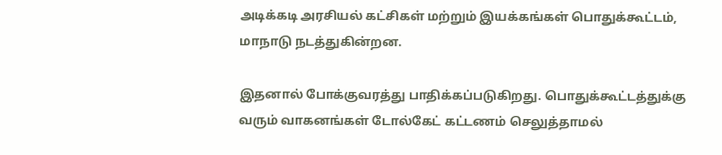அடிக்கடி அரசியல் கட்சிகள் மற்றும் இயக்கங்கள் பொதுக்கூட்டம், மாநாடு நடத்துகின்றன.

இதனால் போக்குவரத்து பாதிக்கப்படுகிறது. பொதுக்கூட்டத்துக்கு வரும் வாகனங்கள் டோல்கேட் கட்டணம் செலுத்தாமல்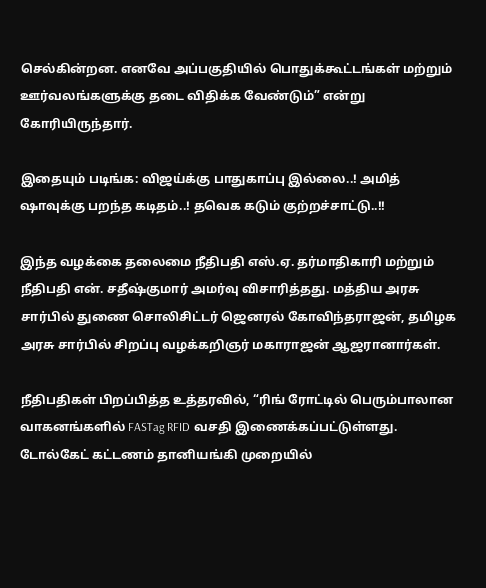செல்கின்றன. எனவே அப்பகுதியில் பொதுக்கூட்டங்கள் மற்றும் ஊர்வலங்களுக்கு தடை விதிக்க வேண்டும்” என்று கோரியிருந்தார்.

இதையும் படிங்க: விஜய்க்கு பாதுகாப்பு இல்லை..! அமித் ஷாவுக்கு பறந்த கடிதம்..! தவெக கடும் குற்றச்சாட்டு..!!

இந்த வழக்கை தலைமை நீதிபதி எஸ்.ஏ. தர்மாதிகாரி மற்றும் நீதிபதி என். சதீஷ்குமார் அமர்வு விசாரித்தது. மத்திய அரசு சார்பில் துணை சொலிசிட்டர் ஜெனரல் கோவிந்தராஜன், தமிழக அரசு சார்பில் சிறப்பு வழக்கறிஞர் மகாராஜன் ஆஜரானார்கள்.

நீதிபதிகள் பிறப்பித்த உத்தரவில், “ரிங் ரோட்டில் பெரும்பாலான வாகனங்களில் FASTag RFID வசதி இணைக்கப்பட்டுள்ளது. டோல்கேட் கட்டணம் தானியங்கி முறையில்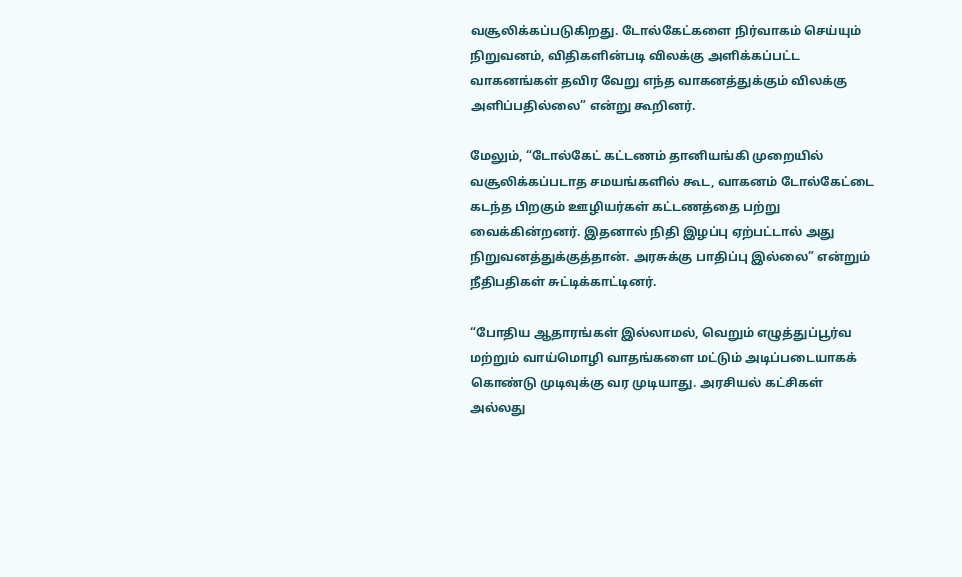வசூலிக்கப்படுகிறது. டோல்கேட்களை நிர்வாகம் செய்யும் நிறுவனம், விதிகளின்படி விலக்கு அளிக்கப்பட்ட வாகனங்கள் தவிர வேறு எந்த வாகனத்துக்கும் விலக்கு அளிப்பதில்லை” என்று கூறினர்.

மேலும், “டோல்கேட் கட்டணம் தானியங்கி முறையில் வசூலிக்கப்படாத சமயங்களில் கூட, வாகனம் டோல்கேட்டை கடந்த பிறகும் ஊழியர்கள் கட்டணத்தை பற்று வைக்கின்றனர். இதனால் நிதி இழப்பு ஏற்பட்டால் அது நிறுவனத்துக்குத்தான். அரசுக்கு பாதிப்பு இல்லை” என்றும் நீதிபதிகள் சுட்டிக்காட்டினர்.

“போதிய ஆதாரங்கள் இல்லாமல், வெறும் எழுத்துப்பூர்வ மற்றும் வாய்மொழி வாதங்களை மட்டும் அடிப்படையாகக் கொண்டு முடிவுக்கு வர முடியாது. அரசியல் கட்சிகள் அல்லது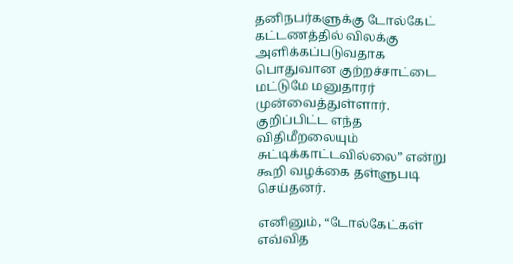தனிநபர்களுக்கு டோல்கேட் கட்டணத்தில் விலக்கு அளிக்கப்படுவதாக பொதுவான குற்றச்சாட்டை மட்டுமே மனுதாரர் முன்வைத்துள்ளார். குறிப்பிட்ட எந்த விதிமீறலையும் சுட்டிக்காட்டவில்லை” என்று கூறி வழக்கை தள்ளுபடி செய்தனர்.

எனினும், “டோல்கேட்கள் எவ்வித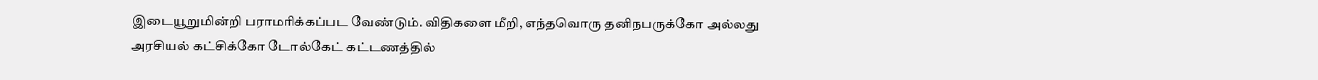இடையூறுமின்றி பராமரிக்கப்பட வேண்டும். விதிகளை மீறி, எந்தவொரு தனிநபருக்கோ அல்லது அரசியல் கட்சிக்கோ டோல்கேட் கட்டணத்தில்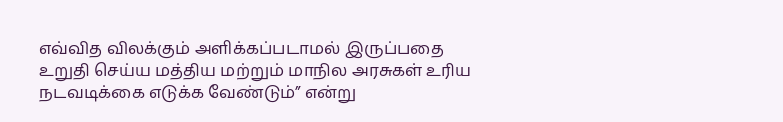எவ்வித விலக்கும் அளிக்கப்படாமல் இருப்பதை உறுதி செய்ய மத்திய மற்றும் மாநில அரசுகள் உரிய நடவடிக்கை எடுக்க வேண்டும்” என்று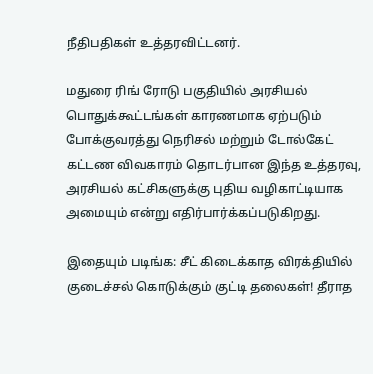நீதிபதிகள் உத்தரவிட்டனர்.

மதுரை ரிங் ரோடு பகுதியில் அரசியல் பொதுக்கூட்டங்கள் காரணமாக ஏற்படும் போக்குவரத்து நெரிசல் மற்றும் டோல்கேட் கட்டண விவகாரம் தொடர்பான இந்த உத்தரவு, அரசியல் கட்சிகளுக்கு புதிய வழிகாட்டியாக அமையும் என்று எதிர்பார்க்கப்படுகிறது.

இதையும் படிங்க: சீட் கிடைக்காத விரக்தியில் குடைச்சல் கொடுக்கும் குட்டி தலைகள்! தீராத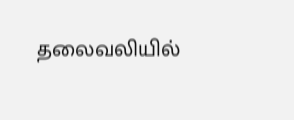தலைவலியில்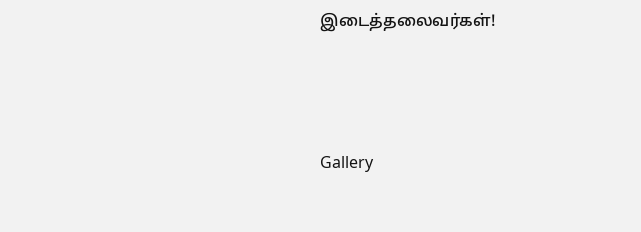இடைத்தலைவர்கள்!




Gallery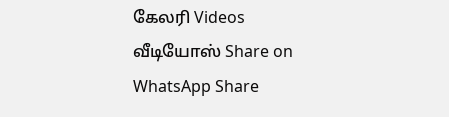கேலரி Videos வீடியோஸ் Share on WhatsApp Share